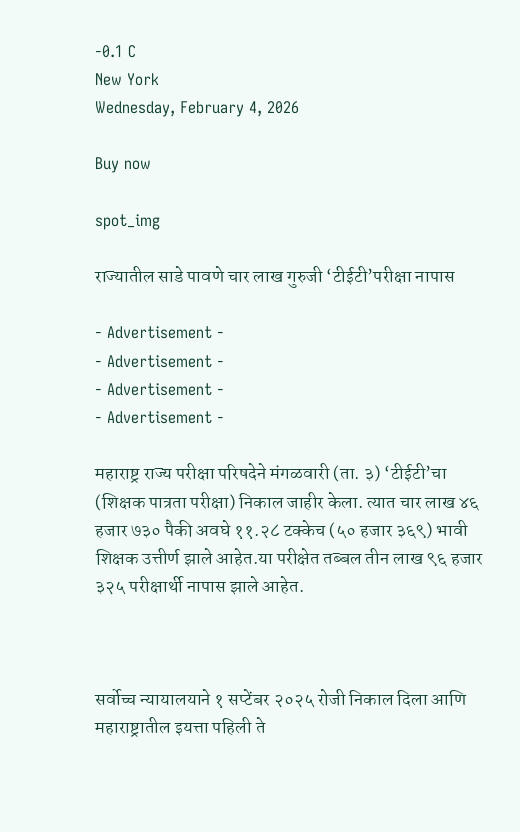-0.1 C
New York
Wednesday, February 4, 2026

Buy now

spot_img

राज्यातील साडे पावणे चार लाख गुरुजी ‘टीईटी’परीक्षा नापास

- Advertisement -
- Advertisement -
- Advertisement -
- Advertisement -

महाराष्ट्र राज्य परीक्षा परिषदेने मंगळवारी (ता. ३) ‘टीईटी’चा (शिक्षक पात्रता परीक्षा) निकाल जाहीर केला. त्यात चार लाख ४६ हजार ७३० पैकी अवघे ११.२८ टक्केच (५० हजार ३६९) भावी शिक्षक उत्तीर्ण झाले आहेत.या परीक्षेत तब्बल तीन लाख ९६ हजार ३२५ परीक्षार्थी नापास झाले आहेत.



सर्वोच्च न्यायालयाने १ सप्टेंबर २०२५ रोजी निकाल दिला आणि महाराष्ट्रातील इयत्ता पहिली ते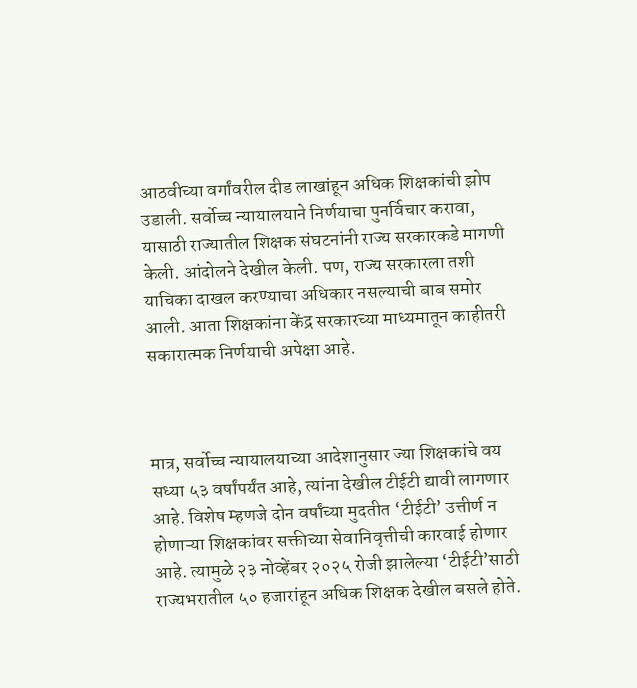आठवीच्या वर्गांवरील दीड लाखांहून अधिक शिक्षकांची झोप उडाली. सर्वोच्च न्यायालयाने निर्णयाचा पुनर्विचार करावा, यासाठी राज्यातील शिक्षक संघटनांनी राज्य सरकारकडे मागणी केली. आंदोलने देखील केली. पण, राज्य सरकारला तशी याचिका दाखल करण्याचा अधिकार नसल्याची बाब समोर आली. आता शिक्षकांना केंद्र सरकारच्या माध्यमातून काहीतरी सकारात्मक निर्णयाची अपेक्षा आहे.



मात्र, सर्वोच्च न्यायालयाच्या आदेशानुसार ज्या शिक्षकांचे वय सध्या ५३ वर्षांपर्यंत आहे, त्यांना देखील टीईटी द्यावी लागणार आहे. विशेष म्हणजे दोन वर्षांच्या मुदतीत ‘टीईटी’ उत्तीर्ण न होणाऱ्या शिक्षकांवर सक्तीच्या सेवानिवृत्तीची कारवाई होणार आहे. त्यामुळे २३ नोव्हेंबर २०२५ रोजी झालेल्या ‘टीईटी’साठी राज्यभरातील ५० हजारांहून अधिक शिक्षक देखील बसले होते.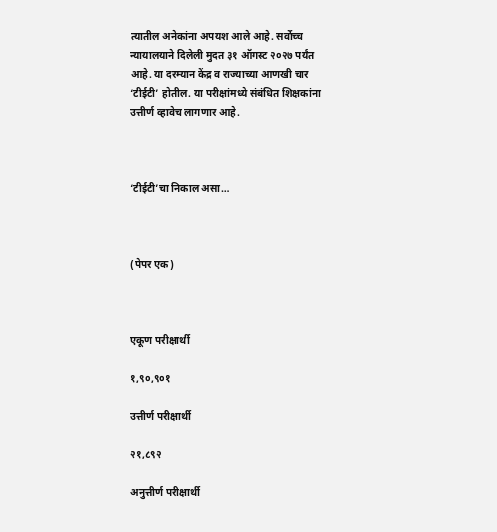त्यातील अनेकांना अपयश आले आहे. सर्वोच्च न्यायालयाने दिलेली मुदत ३१ ऑगस्ट २०२७ पर्यंत आहे. या दरम्यान केंद्र व राज्याच्या आणखी चार ‘टीईटी’ होतील. या परीक्षांमध्ये संबंधित शिक्षकांना उत्तीर्ण व्हावेच लागणार आहे.



‘टीईटी’चा निकाल असा…



(पेपर एक)



एकूण परीक्षार्थी

१,९०,९०१

उत्तीर्ण परीक्षार्थी

२१,८९२

अनुत्तीर्ण परीक्षार्थी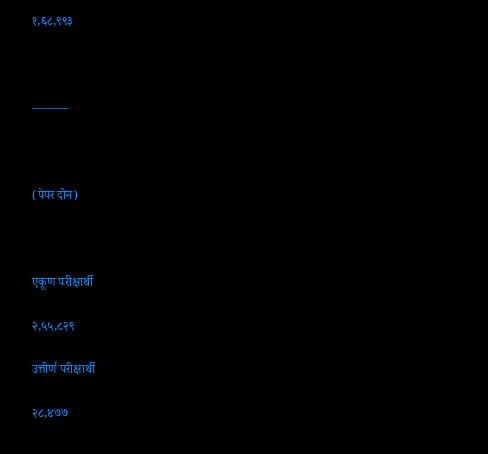१,६८,९९३



———



(पेपर दोन)



एकूण परीक्षार्थी

२,५५,८२९

उत्तीर्ण परीक्षार्थी

२८,४७७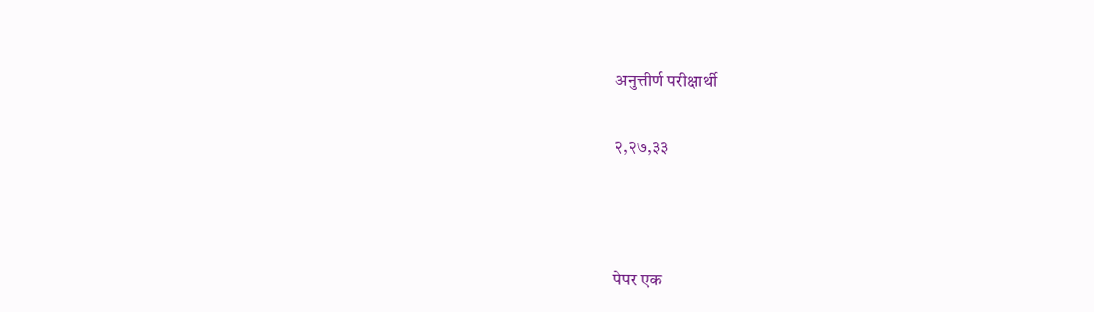अनुत्तीर्ण परीक्षार्थी

२,२७,३३



पेपर एक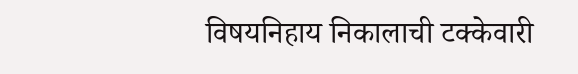विषयनिहाय निकालाची टक्केवारी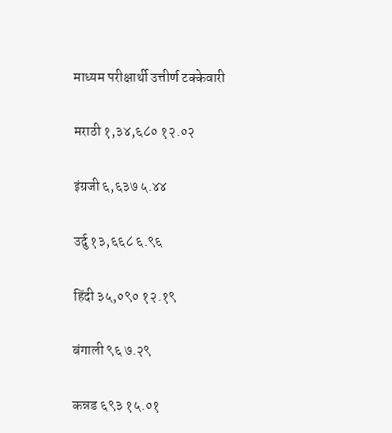माध्यम परीक्षार्थी उत्तीर्ण टक्केवारी

मराठी १,३४,६८० १२.०२

इंग्रजी ६,६३७ ५.४४

उर्दु १३,६६८ ६.९६

हिंदी ३५,०९० १२.१९

बंगाली ९६ ७.२९

कन्नड ६९३ १५.०१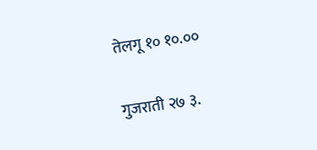तेलगू १० १०.००

गुजराती २७ ३.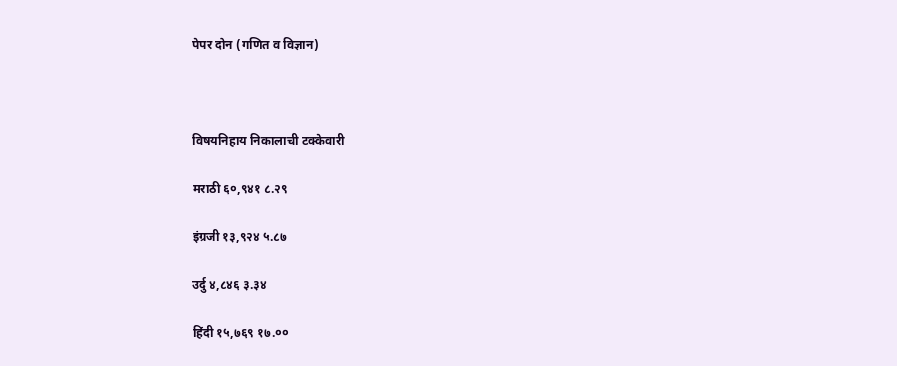पेपर दोन (गणित व विज्ञान)



विषयनिहाय निकालाची टक्केवारी

मराठी ६०,९४१ ८.२९

इंग्रजी १३,९२४ ५.८७

उर्दु ४,८४६ ३.३४

हिंदी १५,७६९ १७.००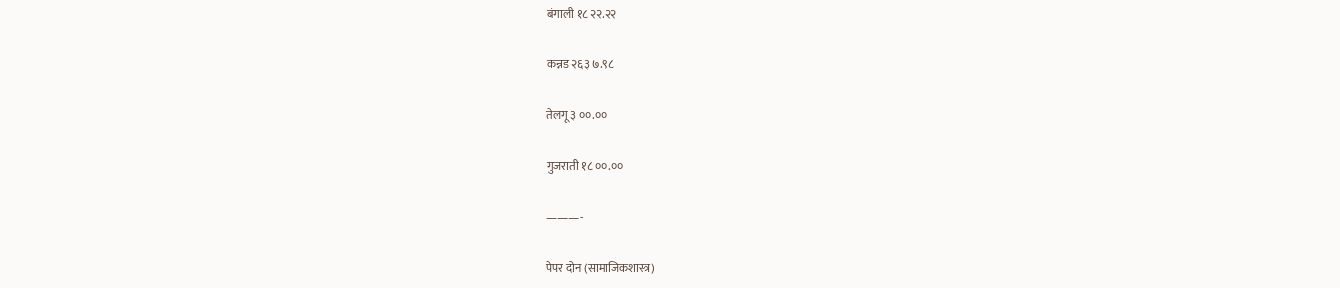बंगाली १८ २२.२२

कन्नड २६३ ७.९८

तेलगू ३ ००.००

गुजराती १८ ००.००

———-

पेपर दोन (सामाजिकशास्त्र)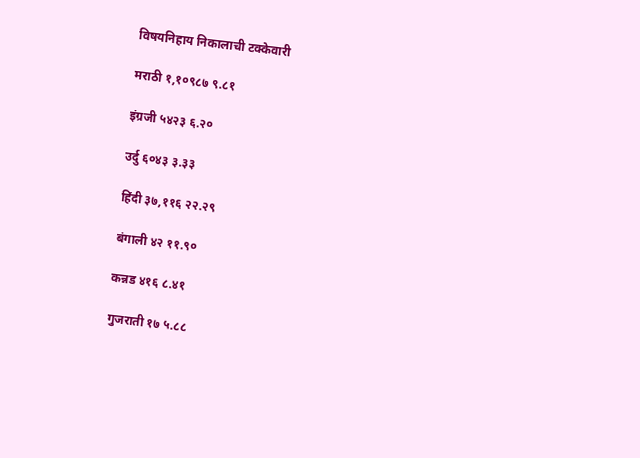विषयनिहाय निकालाची टक्केवारी

मराठी १,१०९८७ ९.८१

इंग्रजी ५४२३ ६.२०

उर्दु ६०४३ ३.३३

हिंदी ३७,११६ २२.२९

बंगाली ४२ ११.९०

कन्नड ४१६ ८.४१

गुजराती १७ ५.८८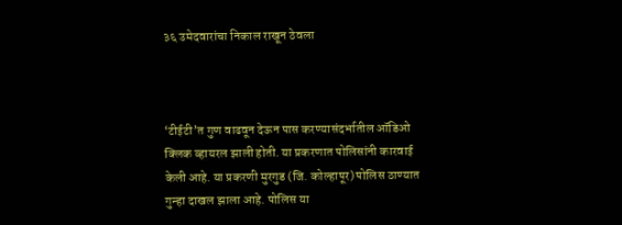३६ उमेदवारांचा निकाल राखून ठेवला



‘टीईटी’त गुण वाढवून देऊन पास करण्यासंदर्भातील ऑडिओ क्लिक व्हायरल झाली होती. या प्रकरणात पोलिसांनी कारवाई केली आहे. या प्रकरणी मुरगुड (जि. कोल्हापूर) पोलिस ठाण्यात गुन्हा दाखल झाला आहे. पोलिस या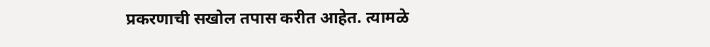प्रकरणाची सखोल तपास करीत आहेत. त्यामळे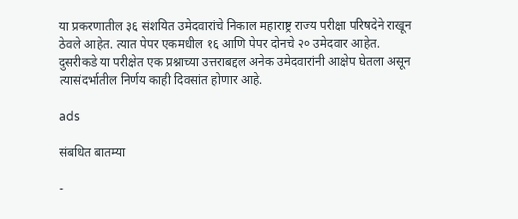या प्रकरणातील ३६ संशयित उमेदवारांचे निकाल महाराष्ट्र राज्य परीक्षा परिषदेने राखून ठेवले आहेत. त्यात पेपर एकमधील १६ आणि पेपर दोनचे २० उमेदवार आहेत. दुसरीकडे या परीक्षेत एक प्रश्नाच्या उत्तराबद्दल अनेक उमेदवारांनी आक्षेप घेतला असून त्यासंदर्भातील निर्णय काही दिवसांत होणार आहे.

ads

संबधित बातम्या

-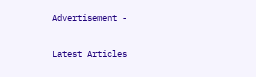Advertisement -

Latest Articles